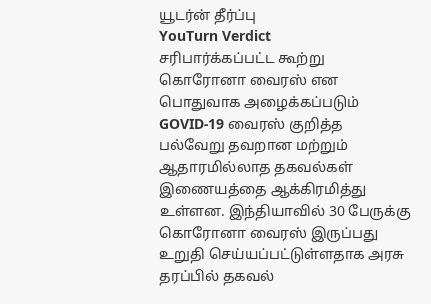யூடர்ன் தீர்ப்பு
YouTurn Verdict
சரிபார்க்கப்பட்ட கூற்று
கொரோனா வைரஸ் என பொதுவாக அழைக்கப்படும் GOVID-19 வைரஸ் குறித்த பல்வேறு தவறான மற்றும் ஆதாரமில்லாத தகவல்கள் இணையத்தை ஆக்கிரமித்து உள்ளன. இந்தியாவில் 30 பேருக்கு கொரோனா வைரஸ் இருப்பது உறுதி செய்யப்பட்டுள்ளதாக அரசு தரப்பில் தகவல்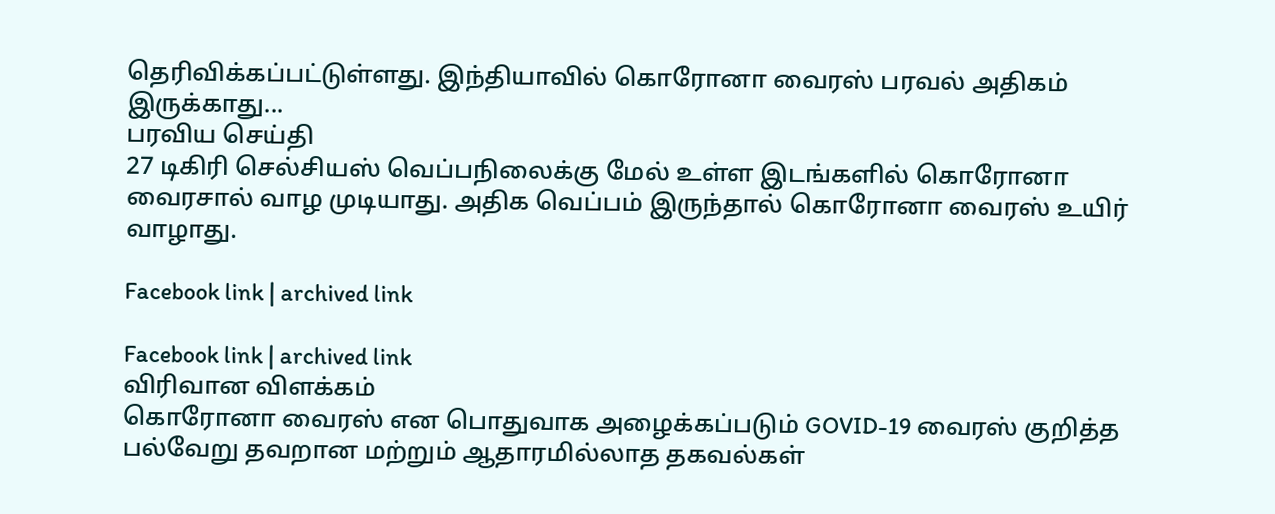தெரிவிக்கப்பட்டுள்ளது. இந்தியாவில் கொரோனா வைரஸ் பரவல் அதிகம் இருக்காது...
பரவிய செய்தி
27 டிகிரி செல்சியஸ் வெப்பநிலைக்கு மேல் உள்ள இடங்களில் கொரோனா வைரசால் வாழ முடியாது. அதிக வெப்பம் இருந்தால் கொரோனா வைரஸ் உயிர் வாழாது.

Facebook link | archived link

Facebook link | archived link
விரிவான விளக்கம்
கொரோனா வைரஸ் என பொதுவாக அழைக்கப்படும் GOVID-19 வைரஸ் குறித்த பல்வேறு தவறான மற்றும் ஆதாரமில்லாத தகவல்கள்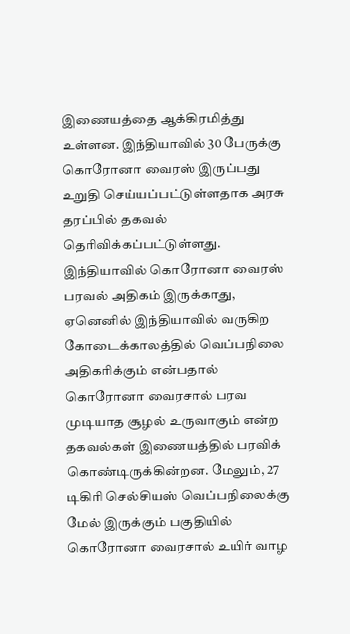இணையத்தை ஆக்கிரமித்து உள்ளன. இந்தியாவில் 30 பேருக்கு கொரோனா வைரஸ் இருப்பது உறுதி செய்யப்பட்டுள்ளதாக அரசு தரப்பில் தகவல் தெரிவிக்கப்பட்டுள்ளது.
இந்தியாவில் கொரோனா வைரஸ் பரவல் அதிகம் இருக்காது, ஏனெனில் இந்தியாவில் வருகிற கோடைக்காலத்தில் வெப்பநிலை அதிகரிக்கும் என்பதால் கொரோனா வைரசால் பரவ முடியாத சூழல் உருவாகும் என்ற தகவல்கள் இணையத்தில் பரவிக் கொண்டிருக்கின்றன. மேலும், 27 டிகிரி செல்சியஸ் வெப்பநிலைக்கு மேல் இருக்கும் பகுதியில் கொரோனா வைரசால் உயிர் வாழ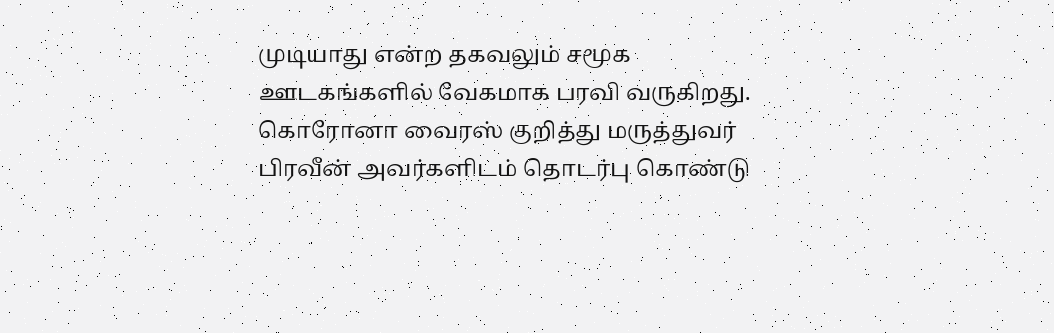முடியாது என்ற தகவலும் சமூக ஊடகங்களில் வேகமாக பரவி வருகிறது.
கொரோனா வைரஸ் குறித்து மருத்துவர் பிரவீன் அவர்களிடம் தொடர்பு கொண்டு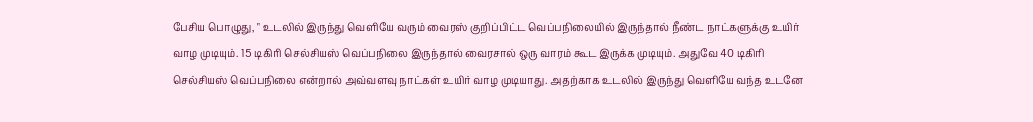பேசிய பொழுது, " உடலில் இருந்து வெளியே வரும் வைரஸ் குறிப்பிட்ட வெப்பநிலையில் இருந்தால் நீண்ட நாட்களுக்கு உயிர் வாழ முடியும். 15 டிகிரி செல்சியஸ் வெப்பநிலை இருந்தால் வைரசால் ஒரு வாரம் கூட இருக்க முடியும். அதுவே 40 டிகிரி செல்சியஸ் வெப்பநிலை என்றால் அவ்வளவு நாட்கள் உயிர் வாழ முடியாது. அதற்காக உடலில் இருந்து வெளியே வந்த உடனே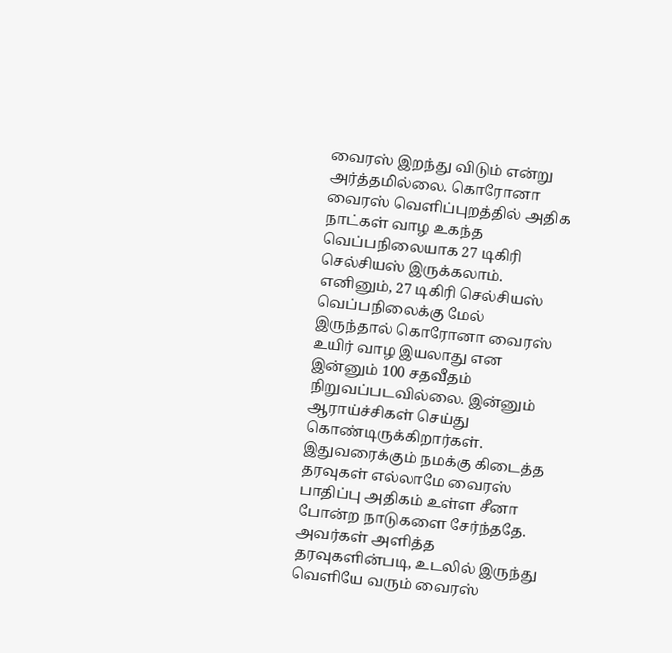வைரஸ் இறந்து விடும் என்று அர்த்தமில்லை. கொரோனா வைரஸ் வெளிப்புறத்தில் அதிக நாட்கள் வாழ உகந்த வெப்பநிலையாக 27 டிகிரி செல்சியஸ் இருக்கலாம். எனினும், 27 டிகிரி செல்சியஸ் வெப்பநிலைக்கு மேல் இருந்தால் கொரோனா வைரஸ் உயிர் வாழ இயலாது என இன்னும் 100 சதவீதம் நிறுவப்படவில்லை. இன்னும் ஆராய்ச்சிகள் செய்து கொண்டிருக்கிறார்கள். இதுவரைக்கும் நமக்கு கிடைத்த தரவுகள் எல்லாமே வைரஸ் பாதிப்பு அதிகம் உள்ள சீனா போன்ற நாடுகளை சேர்ந்ததே. அவர்கள் அளித்த தரவுகளின்படி, உடலில் இருந்து வெளியே வரும் வைரஸ்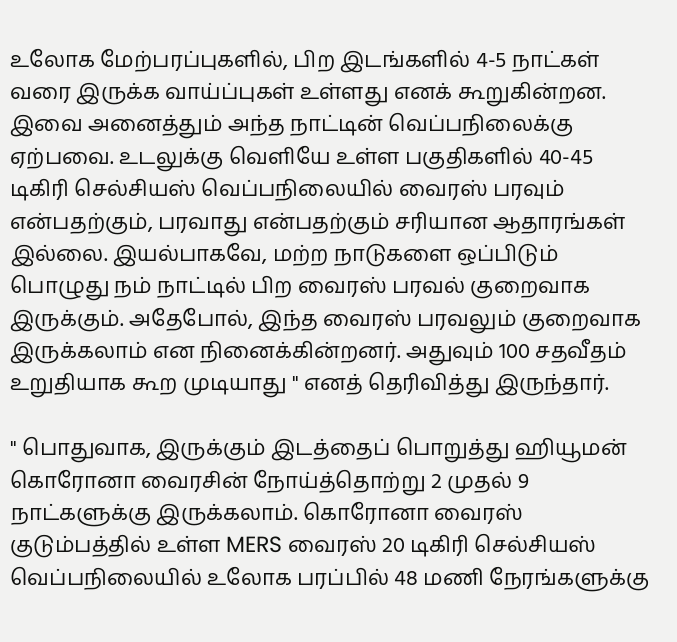உலோக மேற்பரப்புகளில், பிற இடங்களில் 4-5 நாட்கள் வரை இருக்க வாய்ப்புகள் உள்ளது எனக் கூறுகின்றன. இவை அனைத்தும் அந்த நாட்டின் வெப்பநிலைக்கு ஏற்பவை. உடலுக்கு வெளியே உள்ள பகுதிகளில் 40-45 டிகிரி செல்சியஸ் வெப்பநிலையில் வைரஸ் பரவும் என்பதற்கும், பரவாது என்பதற்கும் சரியான ஆதாரங்கள் இல்லை. இயல்பாகவே, மற்ற நாடுகளை ஒப்பிடும் பொழுது நம் நாட்டில் பிற வைரஸ் பரவல் குறைவாக இருக்கும். அதேபோல், இந்த வைரஸ் பரவலும் குறைவாக இருக்கலாம் என நினைக்கின்றனர். அதுவும் 100 சதவீதம் உறுதியாக கூற முடியாது " எனத் தெரிவித்து இருந்தார்.

" பொதுவாக, இருக்கும் இடத்தைப் பொறுத்து ஹியூமன் கொரோனா வைரசின் நோய்த்தொற்று 2 முதல் 9 நாட்களுக்கு இருக்கலாம். கொரோனா வைரஸ் குடும்பத்தில் உள்ள MERS வைரஸ் 20 டிகிரி செல்சியஸ் வெப்பநிலையில் உலோக பரப்பில் 48 மணி நேரங்களுக்கு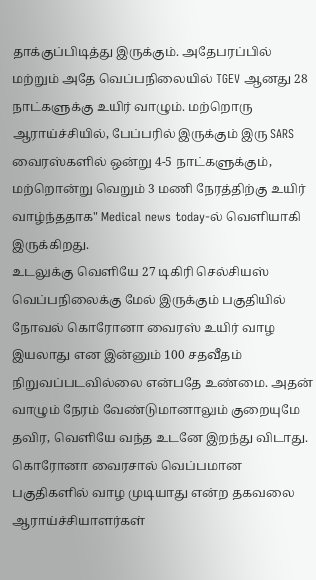தாக்குப்பிடித்து இருக்கும். அதேபரப்பில் மற்றும் அதே வெப்பநிலையில் TGEV ஆனது 28 நாட்களுக்கு உயிர் வாழும். மற்றொரு ஆராய்ச்சியில், பேப்பரில் இருக்கும் இரு SARS வைரஸ்களில் ஒன்று 4-5 நாட்களுக்கும், மற்றொன்று வெறும் 3 மணி நேரத்திற்கு உயிர் வாழ்ந்ததாக" Medical news today-ல் வெளியாகி இருக்கிறது.
உடலுக்கு வெளியே 27 டிகிரி செல்சியஸ் வெப்பநிலைக்கு மேல் இருக்கும் பகுதியில் நோவல் கொரோனா வைரஸ் உயிர் வாழ இயலாது என இன்னும் 100 சதவீதம் நிறுவப்படவில்லை என்பதே உண்மை. அதன் வாழும் நேரம் வேண்டுமானாலும் குறையுமே தவிர, வெளியே வந்த உடனே இறந்து விடாது.
கொரோனா வைரசால் வெப்பமான பகுதிகளில் வாழ முடியாது என்ற தகவலை ஆராய்ச்சியாளர்கள்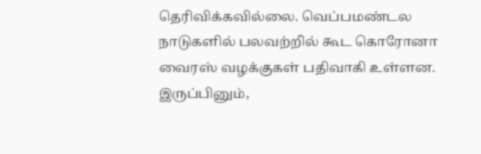தெரிவிக்கவில்லை. வெப்பமண்டல நாடுகளில் பலவற்றில் கூட கொரோனா வைரஸ் வழக்குகள் பதிவாகி உள்ளன. இருப்பினும்,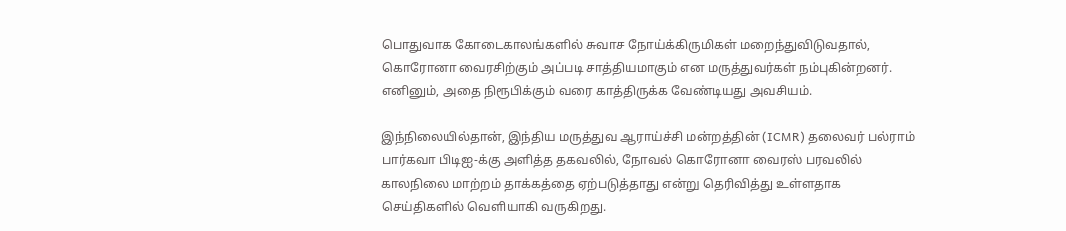பொதுவாக கோடைகாலங்களில் சுவாச நோய்க்கிருமிகள் மறைந்துவிடுவதால், கொரோனா வைரசிற்கும் அப்படி சாத்தியமாகும் என மருத்துவர்கள் நம்புகின்றனர். எனினும், அதை நிரூபிக்கும் வரை காத்திருக்க வேண்டியது அவசியம்.

இந்நிலையில்தான், இந்திய மருத்துவ ஆராய்ச்சி மன்றத்தின் (ICMR) தலைவர் பல்ராம் பார்கவா பிடிஐ-க்கு அளித்த தகவலில், நோவல் கொரோனா வைரஸ் பரவலில் காலநிலை மாற்றம் தாக்கத்தை ஏற்படுத்தாது என்று தெரிவித்து உள்ளதாக செய்திகளில் வெளியாகி வருகிறது.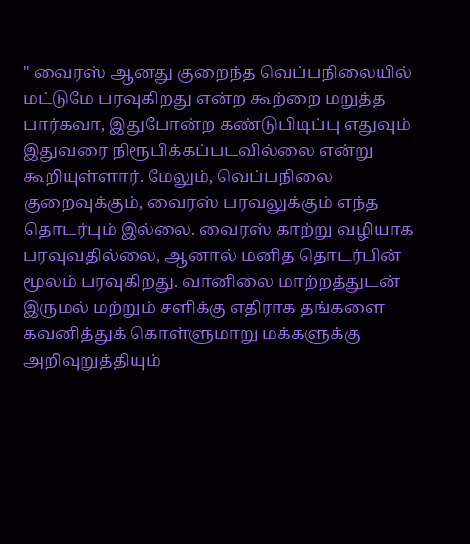" வைரஸ் ஆனது குறைந்த வெப்பநிலையில் மட்டுமே பரவுகிறது என்ற கூற்றை மறுத்த பார்கவா, இதுபோன்ற கண்டுபிடிப்பு எதுவும் இதுவரை நிரூபிக்கப்படவில்லை என்று கூறியுள்ளார். மேலும், வெப்பநிலை குறைவுக்கும், வைரஸ் பரவலுக்கும் எந்த தொடர்பும் இல்லை. வைரஸ் காற்று வழியாக பரவுவதில்லை, ஆனால் மனித தொடர்பின் மூலம் பரவுகிறது. வானிலை மாற்றத்துடன் இருமல் மற்றும் சளிக்கு எதிராக தங்களை கவனித்துக் கொள்ளுமாறு மக்களுக்கு அறிவுறுத்தியும்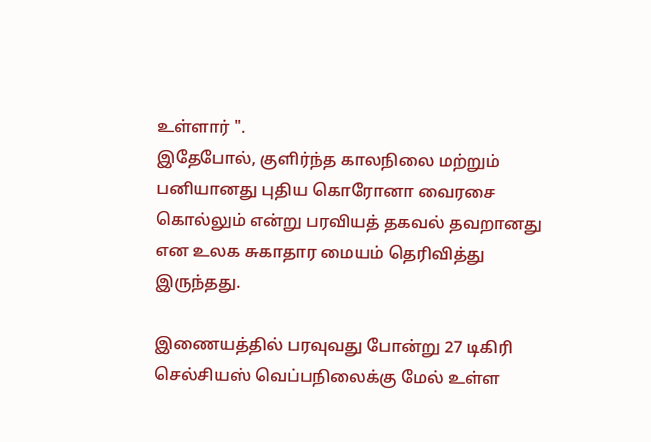உள்ளார் ".
இதேபோல், குளிர்ந்த காலநிலை மற்றும் பனியானது புதிய கொரோனா வைரசை கொல்லும் என்று பரவியத் தகவல் தவறானது என உலக சுகாதார மையம் தெரிவித்து இருந்தது.

இணையத்தில் பரவுவது போன்று 27 டிகிரி செல்சியஸ் வெப்பநிலைக்கு மேல் உள்ள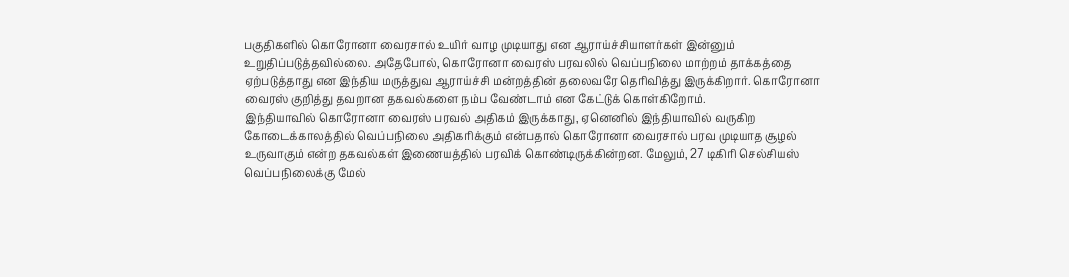பகுதிகளில் கொரோனா வைரசால் உயிர் வாழ முடியாது என ஆராய்ச்சியாளர்கள் இன்னும் உறுதிப்படுத்தவில்லை. அதேபோல், கொரோனா வைரஸ் பரவலில் வெப்பநிலை மாற்றம் தாக்கத்தை ஏற்படுத்தாது என இந்திய மருத்துவ ஆராய்ச்சி மன்றத்தின் தலைவரே தெரிவித்து இருக்கிறார். கொரோனா வைரஸ் குறித்து தவறான தகவல்களை நம்ப வேண்டாம் என கேட்டுக் கொள்கிறோம்.
இந்தியாவில் கொரோனா வைரஸ் பரவல் அதிகம் இருக்காது, ஏனெனில் இந்தியாவில் வருகிற கோடைக்காலத்தில் வெப்பநிலை அதிகரிக்கும் என்பதால் கொரோனா வைரசால் பரவ முடியாத சூழல் உருவாகும் என்ற தகவல்கள் இணையத்தில் பரவிக் கொண்டிருக்கின்றன. மேலும், 27 டிகிரி செல்சியஸ் வெப்பநிலைக்கு மேல்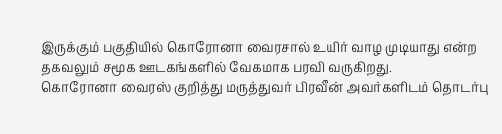இருக்கும் பகுதியில் கொரோனா வைரசால் உயிர் வாழ முடியாது என்ற தகவலும் சமூக ஊடகங்களில் வேகமாக பரவி வருகிறது.
கொரோனா வைரஸ் குறித்து மருத்துவர் பிரவீன் அவர்களிடம் தொடர்பு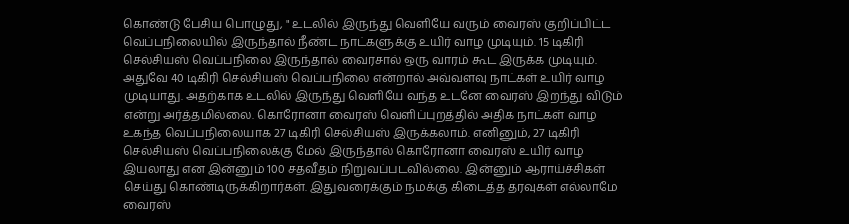கொண்டு பேசிய பொழுது, " உடலில் இருந்து வெளியே வரும் வைரஸ் குறிப்பிட்ட வெப்பநிலையில் இருந்தால் நீண்ட நாட்களுக்கு உயிர் வாழ முடியும். 15 டிகிரி செல்சியஸ் வெப்பநிலை இருந்தால் வைரசால் ஒரு வாரம் கூட இருக்க முடியும். அதுவே 40 டிகிரி செல்சியஸ் வெப்பநிலை என்றால் அவ்வளவு நாட்கள் உயிர் வாழ முடியாது. அதற்காக உடலில் இருந்து வெளியே வந்த உடனே வைரஸ் இறந்து விடும் என்று அர்த்தமில்லை. கொரோனா வைரஸ் வெளிப்புறத்தில் அதிக நாட்கள் வாழ உகந்த வெப்பநிலையாக 27 டிகிரி செல்சியஸ் இருக்கலாம். எனினும், 27 டிகிரி செல்சியஸ் வெப்பநிலைக்கு மேல் இருந்தால் கொரோனா வைரஸ் உயிர் வாழ இயலாது என இன்னும் 100 சதவீதம் நிறுவப்படவில்லை. இன்னும் ஆராய்ச்சிகள் செய்து கொண்டிருக்கிறார்கள். இதுவரைக்கும் நமக்கு கிடைத்த தரவுகள் எல்லாமே வைரஸ்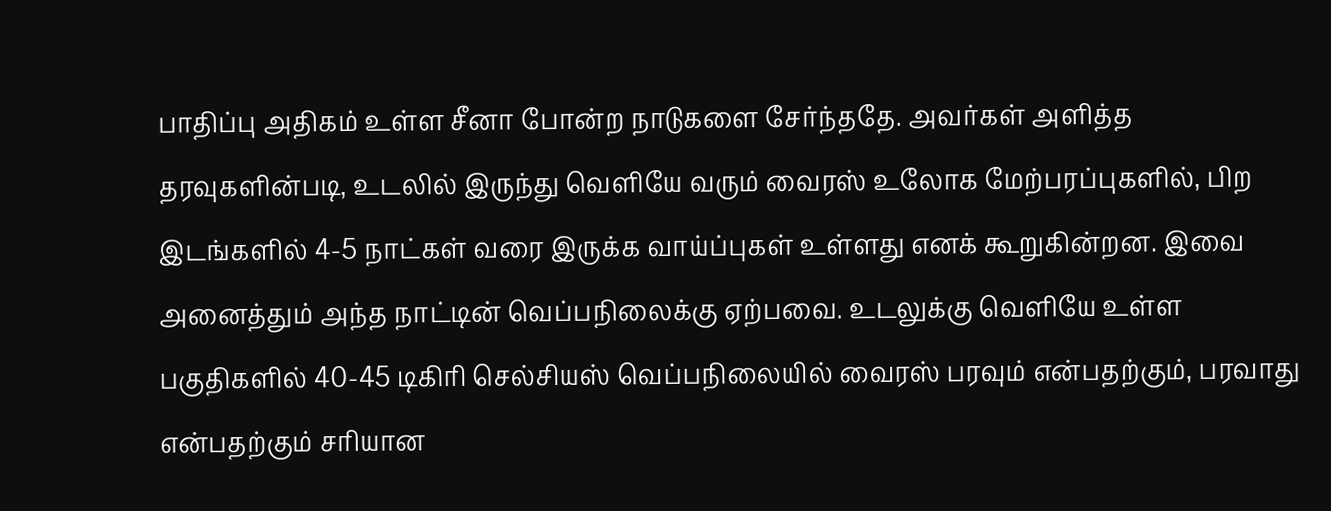பாதிப்பு அதிகம் உள்ள சீனா போன்ற நாடுகளை சேர்ந்ததே. அவர்கள் அளித்த தரவுகளின்படி, உடலில் இருந்து வெளியே வரும் வைரஸ் உலோக மேற்பரப்புகளில், பிற இடங்களில் 4-5 நாட்கள் வரை இருக்க வாய்ப்புகள் உள்ளது எனக் கூறுகின்றன. இவை அனைத்தும் அந்த நாட்டின் வெப்பநிலைக்கு ஏற்பவை. உடலுக்கு வெளியே உள்ள பகுதிகளில் 40-45 டிகிரி செல்சியஸ் வெப்பநிலையில் வைரஸ் பரவும் என்பதற்கும், பரவாது என்பதற்கும் சரியான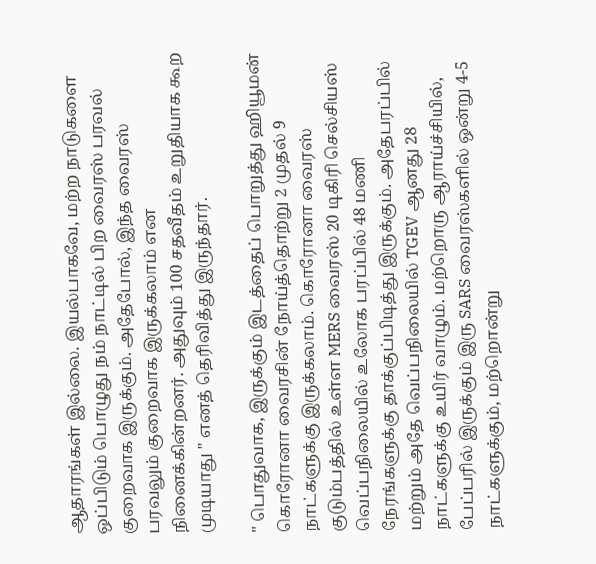ஆதாரங்கள் இல்லை. இயல்பாகவே, மற்ற நாடுகளை ஒப்பிடும் பொழுது நம் நாட்டில் பிற வைரஸ் பரவல் குறைவாக இருக்கும். அதேபோல், இந்த வைரஸ் பரவலும் குறைவாக இருக்கலாம் என நினைக்கின்றனர். அதுவும் 100 சதவீதம் உறுதியாக கூற முடியாது " எனத் தெரிவித்து இருந்தார்.

" பொதுவாக, இருக்கும் இடத்தைப் பொறுத்து ஹியூமன் கொரோனா வைரசின் நோய்த்தொற்று 2 முதல் 9 நாட்களுக்கு இருக்கலாம். கொரோனா வைரஸ் குடும்பத்தில் உள்ள MERS வைரஸ் 20 டிகிரி செல்சியஸ் வெப்பநிலையில் உலோக பரப்பில் 48 மணி நேரங்களுக்கு தாக்குப்பிடித்து இருக்கும். அதேபரப்பில் மற்றும் அதே வெப்பநிலையில் TGEV ஆனது 28 நாட்களுக்கு உயிர் வாழும். மற்றொரு ஆராய்ச்சியில், பேப்பரில் இருக்கும் இரு SARS வைரஸ்களில் ஒன்று 4-5 நாட்களுக்கும், மற்றொன்று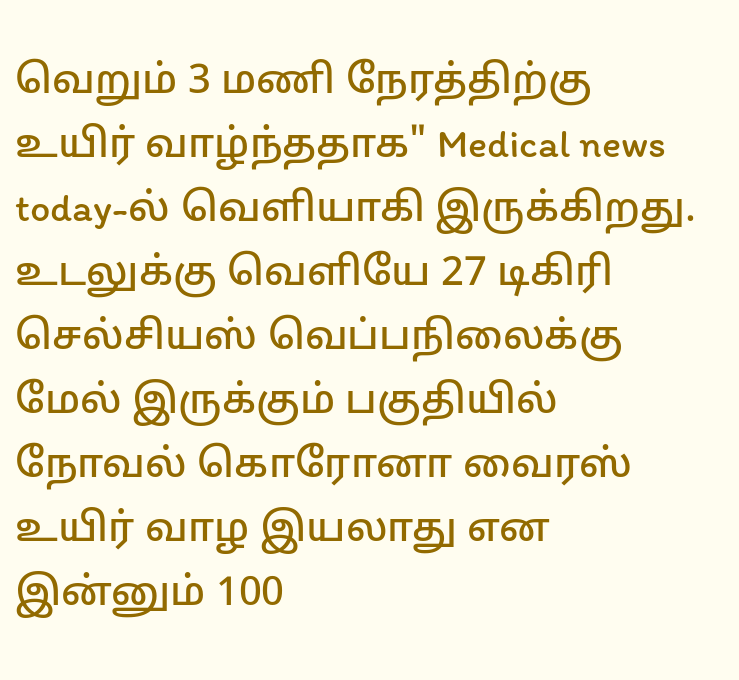வெறும் 3 மணி நேரத்திற்கு உயிர் வாழ்ந்ததாக" Medical news today-ல் வெளியாகி இருக்கிறது.
உடலுக்கு வெளியே 27 டிகிரி செல்சியஸ் வெப்பநிலைக்கு மேல் இருக்கும் பகுதியில் நோவல் கொரோனா வைரஸ் உயிர் வாழ இயலாது என இன்னும் 100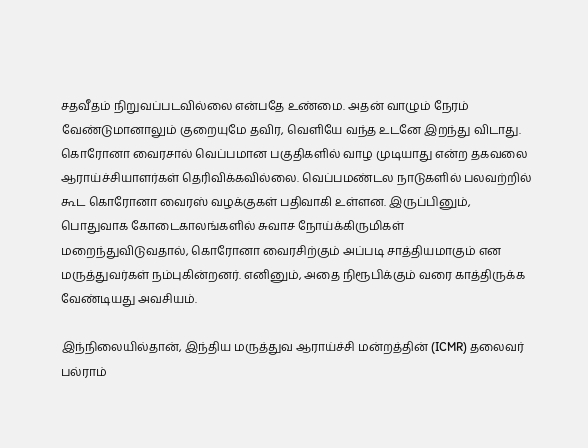சதவீதம் நிறுவப்படவில்லை என்பதே உண்மை. அதன் வாழும் நேரம் வேண்டுமானாலும் குறையுமே தவிர, வெளியே வந்த உடனே இறந்து விடாது.
கொரோனா வைரசால் வெப்பமான பகுதிகளில் வாழ முடியாது என்ற தகவலை ஆராய்ச்சியாளர்கள் தெரிவிக்கவில்லை. வெப்பமண்டல நாடுகளில் பலவற்றில் கூட கொரோனா வைரஸ் வழக்குகள் பதிவாகி உள்ளன. இருப்பினும், பொதுவாக கோடைகாலங்களில் சுவாச நோய்க்கிருமிகள் மறைந்துவிடுவதால், கொரோனா வைரசிற்கும் அப்படி சாத்தியமாகும் என மருத்துவர்கள் நம்புகின்றனர். எனினும், அதை நிரூபிக்கும் வரை காத்திருக்க வேண்டியது அவசியம்.

இந்நிலையில்தான், இந்திய மருத்துவ ஆராய்ச்சி மன்றத்தின் (ICMR) தலைவர் பல்ராம்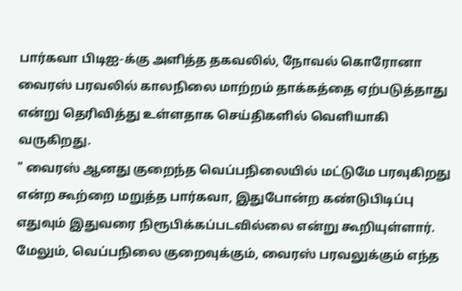பார்கவா பிடிஐ-க்கு அளித்த தகவலில், நோவல் கொரோனா வைரஸ் பரவலில் காலநிலை மாற்றம் தாக்கத்தை ஏற்படுத்தாது என்று தெரிவித்து உள்ளதாக செய்திகளில் வெளியாகி வருகிறது.
" வைரஸ் ஆனது குறைந்த வெப்பநிலையில் மட்டுமே பரவுகிறது என்ற கூற்றை மறுத்த பார்கவா, இதுபோன்ற கண்டுபிடிப்பு எதுவும் இதுவரை நிரூபிக்கப்படவில்லை என்று கூறியுள்ளார். மேலும், வெப்பநிலை குறைவுக்கும், வைரஸ் பரவலுக்கும் எந்த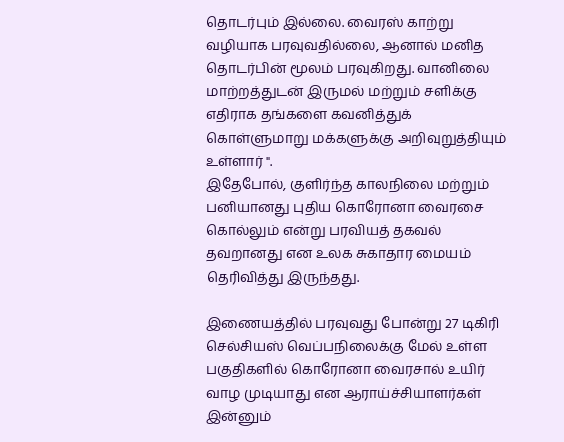தொடர்பும் இல்லை. வைரஸ் காற்று வழியாக பரவுவதில்லை, ஆனால் மனித தொடர்பின் மூலம் பரவுகிறது. வானிலை மாற்றத்துடன் இருமல் மற்றும் சளிக்கு எதிராக தங்களை கவனித்துக் கொள்ளுமாறு மக்களுக்கு அறிவுறுத்தியும் உள்ளார் ".
இதேபோல், குளிர்ந்த காலநிலை மற்றும் பனியானது புதிய கொரோனா வைரசை கொல்லும் என்று பரவியத் தகவல் தவறானது என உலக சுகாதார மையம் தெரிவித்து இருந்தது.

இணையத்தில் பரவுவது போன்று 27 டிகிரி செல்சியஸ் வெப்பநிலைக்கு மேல் உள்ள பகுதிகளில் கொரோனா வைரசால் உயிர் வாழ முடியாது என ஆராய்ச்சியாளர்கள் இன்னும்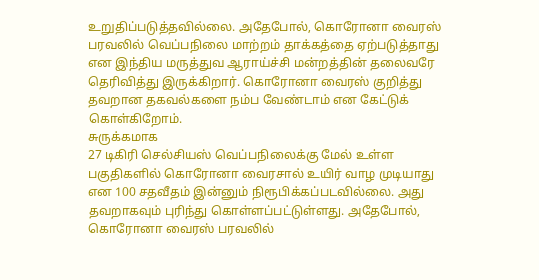உறுதிப்படுத்தவில்லை. அதேபோல், கொரோனா வைரஸ் பரவலில் வெப்பநிலை மாற்றம் தாக்கத்தை ஏற்படுத்தாது என இந்திய மருத்துவ ஆராய்ச்சி மன்றத்தின் தலைவரே தெரிவித்து இருக்கிறார். கொரோனா வைரஸ் குறித்து தவறான தகவல்களை நம்ப வேண்டாம் என கேட்டுக் கொள்கிறோம்.
சுருக்கமாக
27 டிகிரி செல்சியஸ் வெப்பநிலைக்கு மேல் உள்ள பகுதிகளில் கொரோனா வைரசால் உயிர் வாழ முடியாது என 100 சதவீதம் இன்னும் நிரூபிக்கப்படவில்லை. அது தவறாகவும் புரிந்து கொள்ளப்பட்டுள்ளது. அதேபோல், கொரோனா வைரஸ் பரவலில்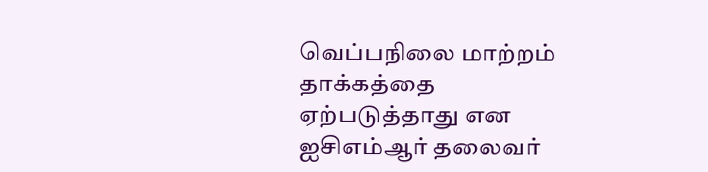வெப்பநிலை மாற்றம் தாக்கத்தை ஏற்படுத்தாது என ஐசிஎம்ஆர் தலைவர்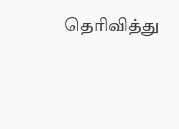தெரிவித்து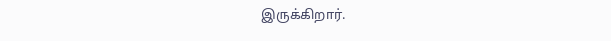இருக்கிறார்.